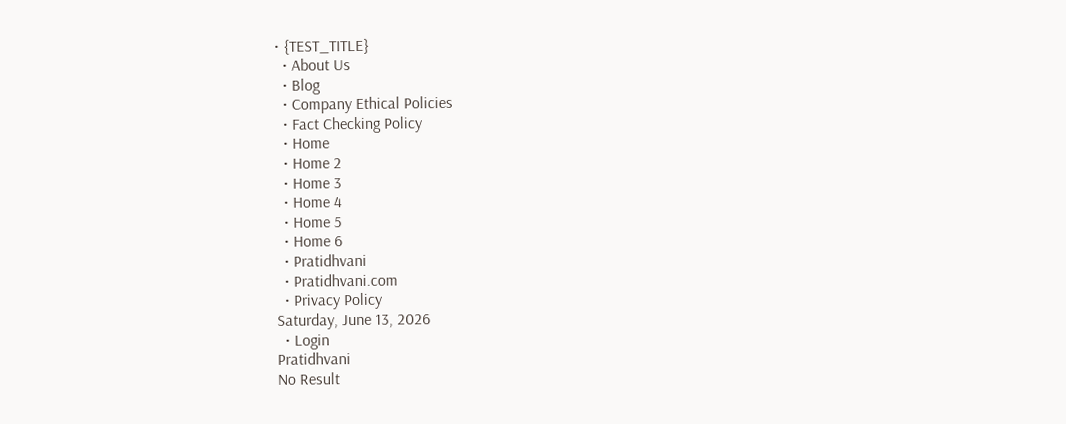• {TEST_TITLE}
  • About Us
  • Blog
  • Company Ethical Policies
  • Fact Checking Policy
  • Home
  • Home 2
  • Home 3
  • Home 4
  • Home 5
  • Home 6
  • Pratidhvani
  • Pratidhvani.com
  • Privacy Policy
Saturday, June 13, 2026
  • Login
Pratidhvani
No Result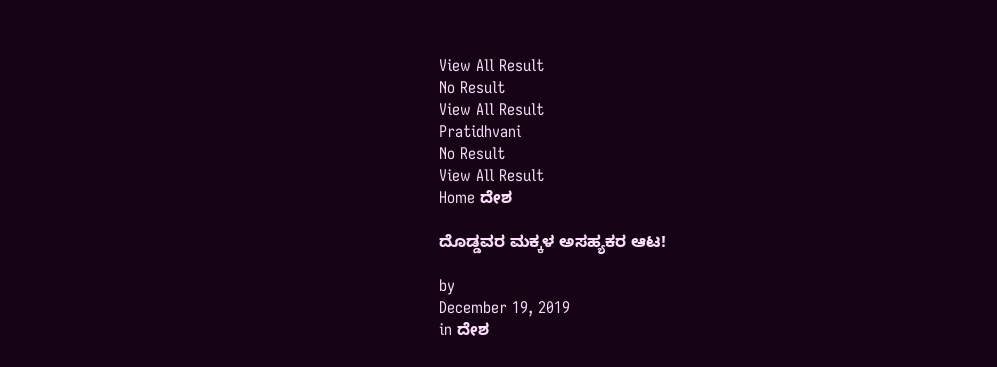View All Result
No Result
View All Result
Pratidhvani
No Result
View All Result
Home ದೇಶ

ದೊಡ್ಡವರ ಮಕ್ಕಳ ಅಸಹ್ಯಕರ ಆಟ!

by
December 19, 2019
in ದೇಶ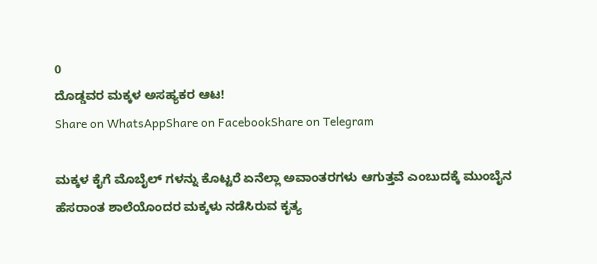0
ದೊಡ್ಡವರ ಮಕ್ಕಳ ಅಸಹ್ಯಕರ ಆಟ!
Share on WhatsAppShare on FacebookShare on Telegram

ಮಕ್ಕಳ ಕೈಗೆ ಮೊಬೈಲ್ ಗಳನ್ನು ಕೊಟ್ಟರೆ ಏನೆಲ್ಲಾ ಅವಾಂತರಗಳು ಆಗುತ್ತವೆ ಎಂಬುದಕ್ಕೆ ಮುಂಬೈನ ಹೆಸರಾಂತ ಶಾಲೆಯೊಂದರ ಮಕ್ಕಳು ನಡೆಸಿರುವ ಕೃತ್ಯ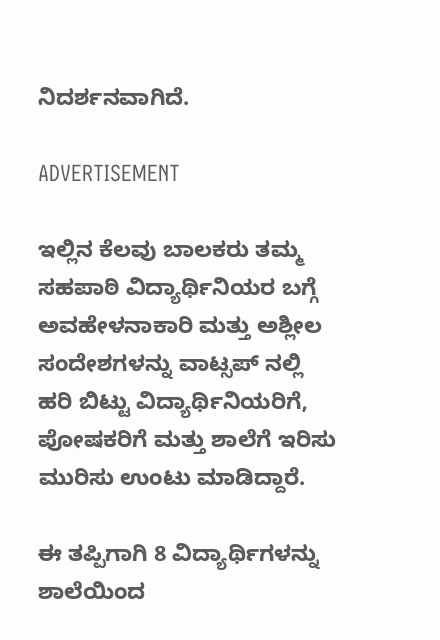ನಿದರ್ಶನವಾಗಿದೆ.

ADVERTISEMENT

ಇಲ್ಲಿನ ಕೆಲವು ಬಾಲಕರು ತಮ್ಮ ಸಹಪಾಠಿ ವಿದ್ಯಾರ್ಥಿನಿಯರ ಬಗ್ಗೆ ಅವಹೇಳನಾಕಾರಿ ಮತ್ತು ಅಶ್ಲೀಲ ಸಂದೇಶಗಳನ್ನು ವಾಟ್ಸಪ್ ನಲ್ಲಿ ಹರಿ ಬಿಟ್ಟು ವಿದ್ಯಾರ್ಥಿನಿಯರಿಗೆ, ಪೋಷಕರಿಗೆ ಮತ್ತು ಶಾಲೆಗೆ ಇರಿಸು ಮುರಿಸು ಉಂಟು ಮಾಡಿದ್ದಾರೆ.

ಈ ತಪ್ಪಿಗಾಗಿ 8 ವಿದ್ಯಾರ್ಥಿಗಳನ್ನು ಶಾಲೆಯಿಂದ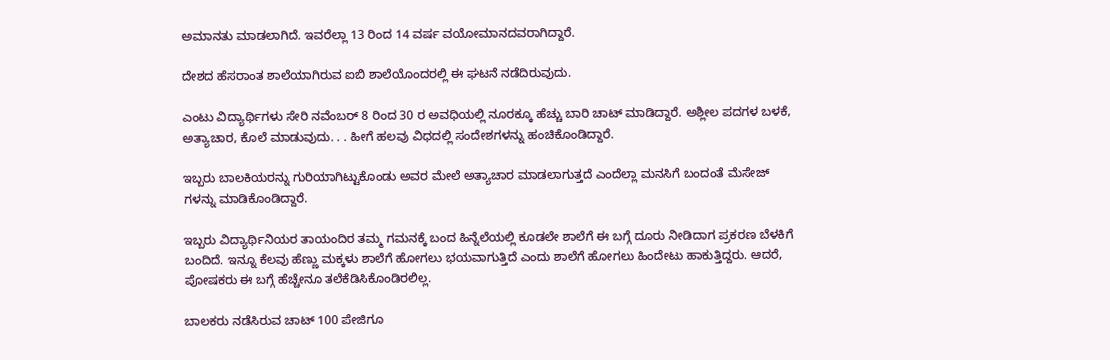ಅಮಾನತು ಮಾಡಲಾಗಿದೆ. ಇವರೆಲ್ಲಾ 13 ರಿಂದ 14 ವರ್ಷ ವಯೋಮಾನದವರಾಗಿದ್ದಾರೆ.

ದೇಶದ ಹೆಸರಾಂತ ಶಾಲೆಯಾಗಿರುವ ಐಬಿ ಶಾಲೆಯೊಂದರಲ್ಲಿ ಈ ಘಟನೆ ನಡೆದಿರುವುದು.

ಎಂಟು ವಿದ್ಯಾರ್ಥಿಗಳು ಸೇರಿ ನವೆಂಬರ್ 8 ರಿಂದ 30 ರ ಅವಧಿಯಲ್ಲಿ ನೂರಕ್ಕೂ ಹೆಚ್ಚು ಬಾರಿ ಚಾಟ್ ಮಾಡಿದ್ದಾರೆ. ಅಶ್ಲೀಲ ಪದಗಳ ಬಳಕೆ, ಅತ್ಯಾಚಾರ, ಕೊಲೆ ಮಾಡುವುದು. . . ಹೀಗೆ ಹಲವು ವಿಧದಲ್ಲಿ ಸಂದೇಶಗಳನ್ನು ಹಂಚಿಕೊಂಡಿದ್ದಾರೆ.

ಇಬ್ಬರು ಬಾಲಕಿಯರನ್ನು ಗುರಿಯಾಗಿಟ್ಟುಕೊಂಡು ಅವರ ಮೇಲೆ ಅತ್ಯಾಚಾರ ಮಾಡಲಾಗುತ್ತದೆ ಎಂದೆಲ್ಲಾ ಮನಸಿಗೆ ಬಂದಂತೆ ಮೆಸೇಜ್ ಗಳನ್ನು ಮಾಡಿಕೊಂಡಿದ್ದಾರೆ.

ಇಬ್ಬರು ವಿದ್ಯಾರ್ಥಿನಿಯರ ತಾಯಂದಿರ ತಮ್ಮ ಗಮನಕ್ಕೆ ಬಂದ ಹಿನ್ನೆಲೆಯಲ್ಲಿ ಕೂಡಲೇ ಶಾಲೆಗೆ ಈ ಬಗ್ಗೆ ದೂರು ನೀಡಿದಾಗ ಪ್ರಕರಣ ಬೆಳಕಿಗೆ ಬಂದಿದೆ. ಇನ್ನೂ ಕೆಲವು ಹೆಣ್ಣು ಮಕ್ಕಳು ಶಾಲೆಗೆ ಹೋಗಲು ಭಯವಾಗುತ್ತಿದೆ ಎಂದು ಶಾಲೆಗೆ ಹೋಗಲು ಹಿಂದೇಟು ಹಾಕುತ್ತಿದ್ದರು. ಆದರೆ, ಪೋಷಕರು ಈ ಬಗ್ಗೆ ಹೆಚ್ಚೇನೂ ತಲೆಕೆಡಿಸಿಕೊಂಡಿರಲಿಲ್ಲ.

ಬಾಲಕರು ನಡೆಸಿರುವ ಚಾಟ್ 100 ಪೇಜಿಗೂ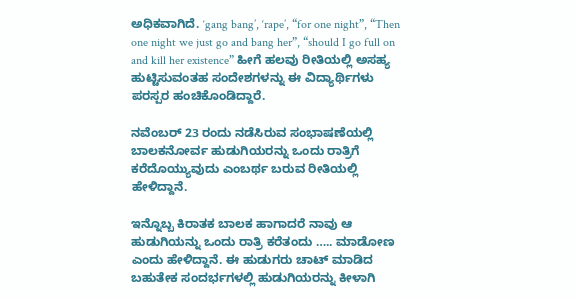ಅಧಿಕವಾಗಿದೆ. ‘gang bang’, ‘rape’, “for one night”, “Then one night we just go and bang her”, “should I go full on and kill her existence” ಹೀಗೆ ಹಲವು ರೀತಿಯಲ್ಲಿ ಅಸಹ್ಯ ಹುಟ್ಟಿಸುವಂತಹ ಸಂದೇಶಗಳನ್ನು ಈ ವಿದ್ಯಾರ್ಥಿಗಳು ಪರಸ್ಪರ ಹಂಚಿಕೊಂಡಿದ್ದಾರೆ.

ನವೆಂಬರ್ 23 ರಂದು ನಡೆಸಿರುವ ಸಂಭಾಷಣೆಯಲ್ಲಿ ಬಾಲಕನೋರ್ವ ಹುಡುಗಿಯರನ್ನು ಒಂದು ರಾತ್ರಿಗೆ ಕರೆದೊಯ್ಯುವುದು ಎಂಬರ್ಥ ಬರುವ ರೀತಿಯಲ್ಲಿ ಹೇಳಿದ್ದಾನೆ.

ಇನ್ನೊಬ್ಬ ಕಿರಾತಕ ಬಾಲಕ ಹಾಗಾದರೆ ನಾವು ಆ ಹುಡುಗಿಯನ್ನು ಒಂದು ರಾತ್ರಿ ಕರೆತಂದು ….. ಮಾಡೋಣ ಎಂದು ಹೇಳಿದ್ದಾನೆ. ಈ ಹುಡುಗರು ಚಾಟ್ ಮಾಡಿದ ಬಹುತೇಕ ಸಂದರ್ಭಗಳಲ್ಲಿ ಹುಡುಗಿಯರನ್ನು ಕೀಳಾಗಿ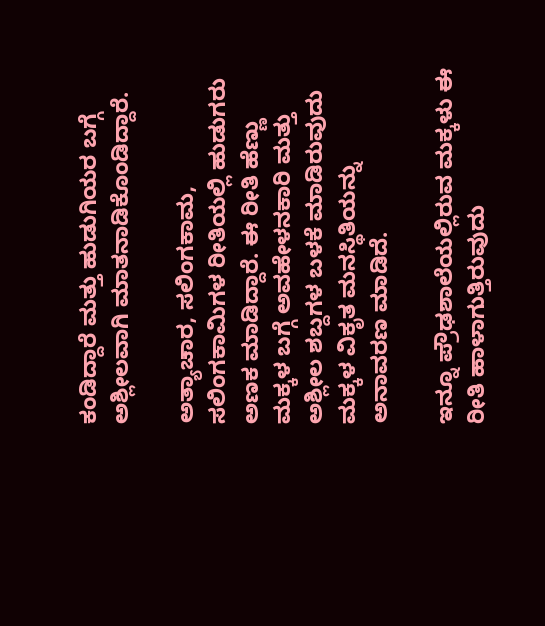ಕಂಡಿದ್ದಾರೆ ಮತ್ತು ಹುಡುಗಿಯರ ಬಗ್ಗೆ ಅಶ್ಲೀಲವಾಗಿ ಮಾತನಾಡಿಕೊಂಡಿದ್ದಾರೆ.

ಅತ್ಯಾಚಾರ, ಸಲಿಂಗಕಾಮ, ಸಲಿಂಗಕಾಮಿಗಳ ರೀತಿಯಲ್ಲಿ ಹುಡುಗರು ಅಣಕ ಮಾಡಿದ್ದಾರೆ. ಈ ರೀತಿ ಹೆಣ್ಣು ಮಕ್ಕಳ ಬಗ್ಗೆ ಅವಹೇಳನಕಾರಿ ಮತ್ತು ಅಶ್ಲೀಲ ಶಬ್ದಗಳ ಬಳಕೆ ಮಾಡಿರುವುದು ಮಕ್ಕಳ ವಿಕೃತ ಮನಸ್ಥಿತಿಯನ್ನು ಅನಾವರಣ ಮಾಡಿದೆ.

ಇನ್ನೂ ಪ್ರೌಢಶಾಲೆಯಲ್ಲಿರುವ ಮಕ್ಕಳು ಈ ರೀತಿ ಹಾಳಾಗುತ್ತಿರುವುದು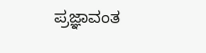ಪ್ರಜ್ಞಾವಂತ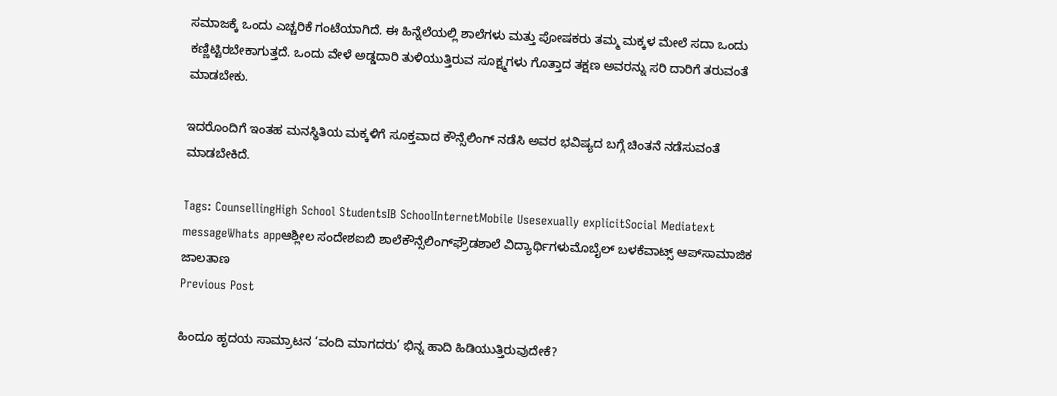ಸಮಾಜಕ್ಕೆ ಒಂದು ಎಚ್ಚರಿಕೆ ಗಂಟೆಯಾಗಿದೆ. ಈ ಹಿನ್ನೆಲೆಯಲ್ಲಿ ಶಾಲೆಗಳು ಮತ್ತು ಪೋಷಕರು ತಮ್ಮ ಮಕ್ಕಳ ಮೇಲೆ ಸದಾ ಒಂದು ಕಣ್ಣಿಟ್ಟಿರಬೇಕಾಗುತ್ತದೆ. ಒಂದು ವೇಳೆ ಅಡ್ಡದಾರಿ ತುಳಿಯುತ್ತಿರುವ ಸೂಕ್ಷ್ಮಗಳು ಗೊತ್ತಾದ ತಕ್ಷಣ ಅವರನ್ನು ಸರಿ ದಾರಿಗೆ ತರುವಂತೆ ಮಾಡಬೇಕು.

ಇದರೊಂದಿಗೆ ಇಂತಹ ಮನಸ್ಥಿತಿಯ ಮಕ್ಕಳಿಗೆ ಸೂಕ್ತವಾದ ಕೌನ್ಸೆಲಿಂಗ್ ನಡೆಸಿ ಅವರ ಭವಿಷ್ಯದ ಬಗ್ಗೆ ಚಿಂತನೆ ನಡೆಸುವಂತೆ ಮಾಡಬೇಕಿದೆ.

Tags: CounsellingHigh School StudentsIB SchoolInternetMobile Usesexually explicitSocial Mediatext messageWhats appಆಶ್ಲೀಲ ಸಂದೇಶಐಬಿ ಶಾಲೆಕೌನ್ಸೆಲಿಂಗ್‌ಫ್ರೌಡಶಾಲೆ ವಿದ್ಯಾರ್ಥಿಗಳುಮೊಬೈಲ್‌ ಬಳಕೆವಾಟ್ಸ್‌ ಆಪ್‌ಸಾಮಾಜಿಕ ಜಾಲತಾಣ
Previous Post

ಹಿಂದೂ ಹೃದಯ ಸಾಮ್ರಾಟನ ‘ವಂದಿ ಮಾಗದರು’ ಭಿನ್ನ ಹಾದಿ ಹಿಡಿಯುತ್ತಿರುವುದೇಕೆ?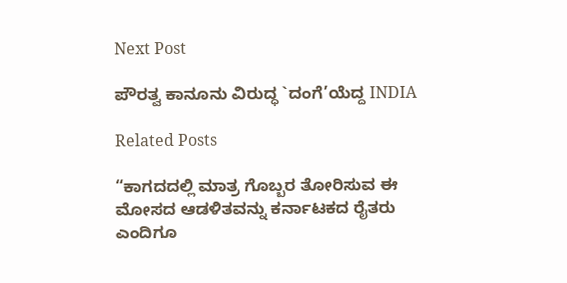Next Post

ಪೌರತ್ವ ಕಾನೂನು ವಿರುದ್ಧ `ದಂಗೆ’ಯೆದ್ದ INDIA

Related Posts

“ಕಾಗದದಲ್ಲಿ ಮಾತ್ರ ಗೊಬ್ಬರ ತೋರಿಸುವ ಈ ಮೋಸದ ಆಡಳಿತವನ್ನು ಕರ್ನಾಟಕದ ರೈತರು ಎಂದಿಗೂ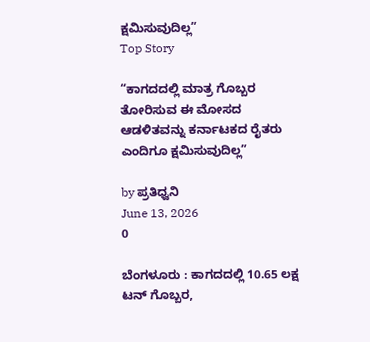ಕ್ಷಮಿಸುವುದಿಲ್ಲ”
Top Story

“ಕಾಗದದಲ್ಲಿ ಮಾತ್ರ ಗೊಬ್ಬರ ತೋರಿಸುವ ಈ ಮೋಸದ ಆಡಳಿತವನ್ನು ಕರ್ನಾಟಕದ ರೈತರು ಎಂದಿಗೂ ಕ್ಷಮಿಸುವುದಿಲ್ಲ”

by ಪ್ರತಿಧ್ವನಿ
June 13, 2026
0

ಬೆಂಗಳೂರು : ಕಾಗದದಲ್ಲಿ 10.65 ಲಕ್ಷ ಟನ್ ಗೊಬ್ಬರ,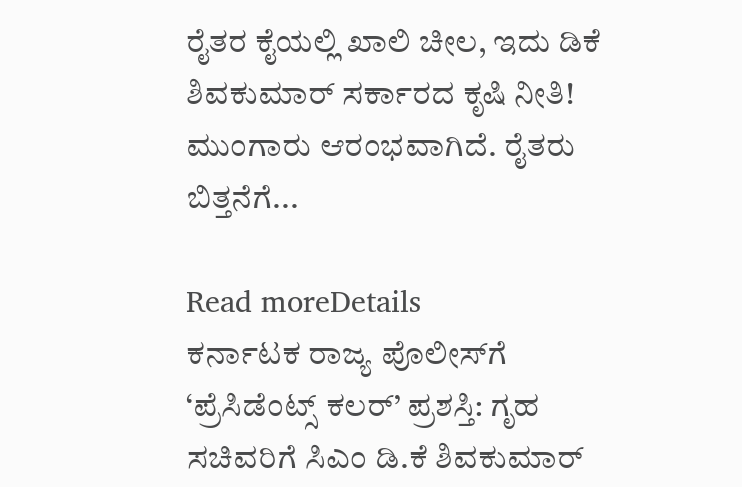ರೈತರ ಕೈಯಲ್ಲಿ ಖಾಲಿ ಚೀಲ, ಇದು ಡಿಕೆ ಶಿವಕುಮಾರ್ ಸರ್ಕಾರದ ಕೃಷಿ ನೀತಿ! ಮುಂಗಾರು ಆರಂಭವಾಗಿದೆ. ರೈತರು ಬಿತ್ತನೆಗೆ...

Read moreDetails
ಕರ್ನಾಟಕ ರಾಜ್ಯ ಪೊಲೀಸ್‌ಗೆ ‘ಪ್ರೆಸಿಡೆಂಟ್ಸ್ ಕಲರ್’ ಪ್ರಶಸ್ತಿ: ಗೃಹ ಸಚಿವರಿಗೆ ಸಿಎಂ ಡಿ.ಕೆ ಶಿವಕುಮಾರ್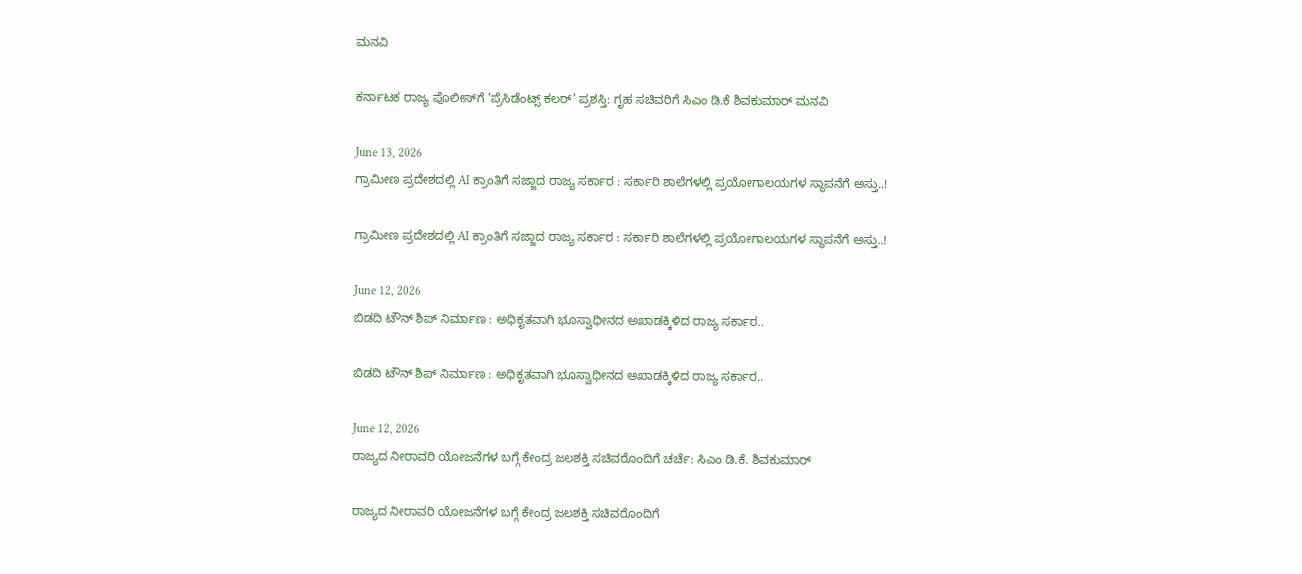ಮನವಿ

ಕರ್ನಾಟಕ ರಾಜ್ಯ ಪೊಲೀಸ್‌ಗೆ ‘ಪ್ರೆಸಿಡೆಂಟ್ಸ್ ಕಲರ್’ ಪ್ರಶಸ್ತಿ: ಗೃಹ ಸಚಿವರಿಗೆ ಸಿಎಂ ಡಿ.ಕೆ ಶಿವಕುಮಾರ್ ಮನವಿ

June 13, 2026
ಗ್ರಾಮೀಣ ಪ್ರದೇಶದಲ್ಲಿ AI ಕ್ರಾಂತಿಗೆ ಸಜ್ಜಾದ ರಾಜ್ಯ ಸರ್ಕಾರ : ಸರ್ಕಾರಿ ಶಾಲೆಗಳಲ್ಲಿ ಪ್ರಯೋಗಾಲಯಗಳ ಸ್ಥಾಪನೆಗೆ ಅಸ್ತು..!

ಗ್ರಾಮೀಣ ಪ್ರದೇಶದಲ್ಲಿ AI ಕ್ರಾಂತಿಗೆ ಸಜ್ಜಾದ ರಾಜ್ಯ ಸರ್ಕಾರ : ಸರ್ಕಾರಿ ಶಾಲೆಗಳಲ್ಲಿ ಪ್ರಯೋಗಾಲಯಗಳ ಸ್ಥಾಪನೆಗೆ ಅಸ್ತು..!

June 12, 2026
ಬಿಡದಿ ಟೌನ್‌‌ ಶಿಪ್ ನಿರ್ಮಾಣ : ಅಧಿಕೃತವಾಗಿ ಭೂಸ್ವಾಧೀನದ ಅಖಾಡಕ್ಕಿಳಿದ ರಾಜ್ಯ ಸರ್ಕಾರ..

ಬಿಡದಿ ಟೌನ್‌‌ ಶಿಪ್ ನಿರ್ಮಾಣ : ಅಧಿಕೃತವಾಗಿ ಭೂಸ್ವಾಧೀನದ ಅಖಾಡಕ್ಕಿಳಿದ ರಾಜ್ಯ ಸರ್ಕಾರ..

June 12, 2026
ರಾಜ್ಯದ ನೀರಾವರಿ ಯೋಜನೆಗಳ ಬಗ್ಗೆ ಕೇಂದ್ರ ಜಲಶಕ್ತಿ ಸಚಿವರೊಂದಿಗೆ ಚರ್ಚೆ: ಸಿಎಂ ಡಿ.ಕೆ. ಶಿವಕುಮಾರ್

ರಾಜ್ಯದ ನೀರಾವರಿ ಯೋಜನೆಗಳ ಬಗ್ಗೆ ಕೇಂದ್ರ ಜಲಶಕ್ತಿ ಸಚಿವರೊಂದಿಗೆ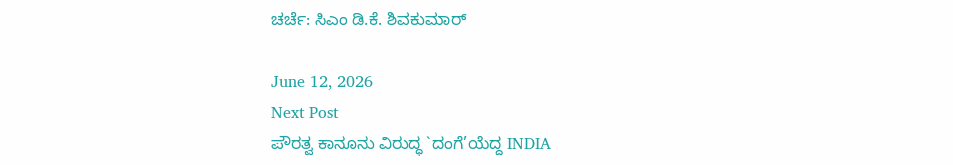ಚರ್ಚೆ: ಸಿಎಂ ಡಿ.ಕೆ. ಶಿವಕುಮಾರ್

June 12, 2026
Next Post
ಪೌರತ್ವ ಕಾನೂನು ವಿರುದ್ಧ `ದಂಗೆ’ಯೆದ್ದ INDIA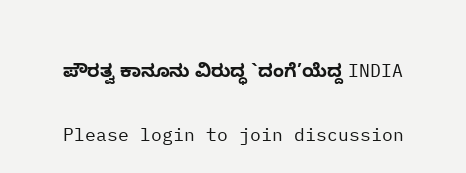ಪೌರತ್ವ ಕಾನೂನು ವಿರುದ್ಧ `ದಂಗೆ’ಯೆದ್ದ INDIA

Please login to join discussion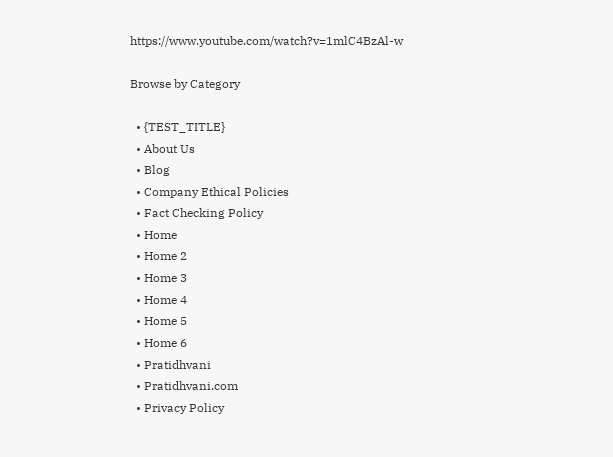https://www.youtube.com/watch?v=1mlC4BzAl-w

Browse by Category

  • {TEST_TITLE}
  • About Us
  • Blog
  • Company Ethical Policies
  • Fact Checking Policy
  • Home
  • Home 2
  • Home 3
  • Home 4
  • Home 5
  • Home 6
  • Pratidhvani
  • Pratidhvani.com
  • Privacy Policy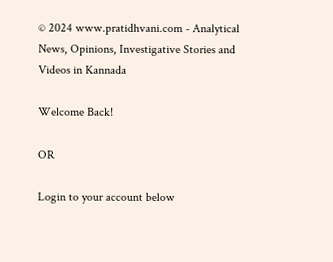© 2024 www.pratidhvani.com - Analytical News, Opinions, Investigative Stories and Videos in Kannada

Welcome Back!

OR

Login to your account below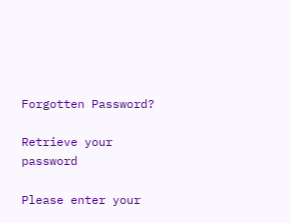Forgotten Password?

Retrieve your password

Please enter your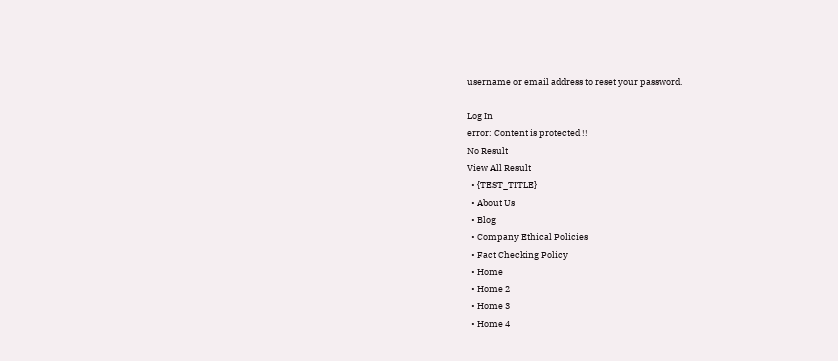username or email address to reset your password.

Log In
error: Content is protected !!
No Result
View All Result
  • {TEST_TITLE}
  • About Us
  • Blog
  • Company Ethical Policies
  • Fact Checking Policy
  • Home
  • Home 2
  • Home 3
  • Home 4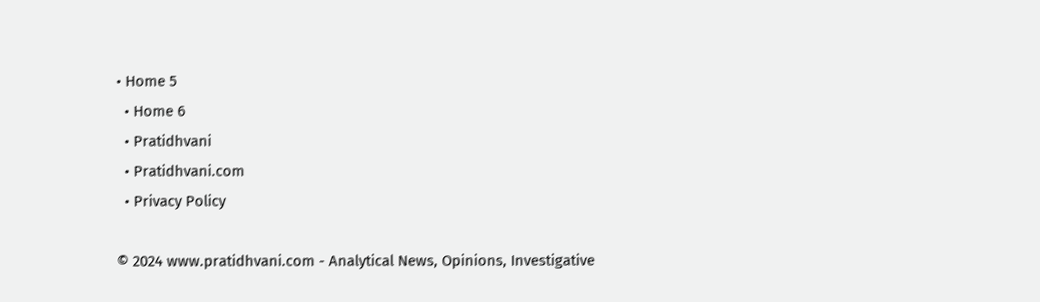• Home 5
  • Home 6
  • Pratidhvani
  • Pratidhvani.com
  • Privacy Policy

© 2024 www.pratidhvani.com - Analytical News, Opinions, Investigative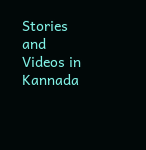Stories and Videos in Kannada